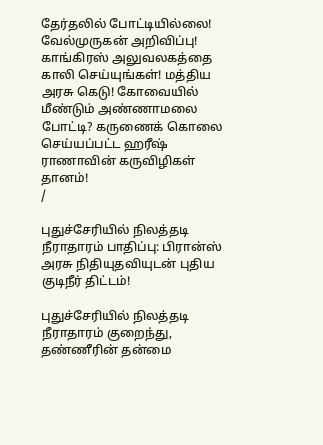தேர்தலில் போட்டியில்லை! வேல்முருகன் அறிவிப்பு! காங்கிரஸ் அலுவலகத்தை காலி செய்யுங்கள்! மத்திய அரசு கெடு! கோவையில் மீண்டும் அண்ணாமலை போட்டி? கருணைக் கொலை செய்யப்பட்ட ஹரீஷ் ராணாவின் கருவிழிகள் தானம்!
/

புதுச்சேரியில் நிலத்தடி நீராதாரம் பாதிப்பு: பிரான்ஸ் அரசு நிதியுதவியுடன் புதிய குடிநீர் திட்டம்!

புதுச்சேரியில் நிலத்தடி நீராதாரம் குறைந்து, தண்ணீரின் தன்மை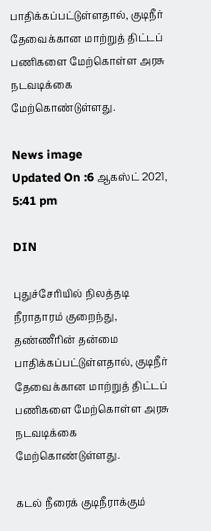பாதிக்கப்பட்டுள்ளதால், குடிநீர் தேவைக்கான மாற்றுத் திட்டப் பணிகளை மேற்கொள்ள அரசு நடவடிக்கை மேற்கொண்டுள்ளது.

News image
Updated On :6 ஆகஸ்ட் 2021, 5:41 pm

DIN

புதுச்சேரியில் நிலத்தடி நீராதாரம் குறைந்து, தண்ணீரின் தன்மை பாதிக்கப்பட்டுள்ளதால், குடிநீர் தேவைக்கான மாற்றுத் திட்டப் பணிகளை மேற்கொள்ள அரசு நடவடிக்கை மேற்கொண்டுள்ளது.

கடல் நீரைக் குடிநீராக்கும்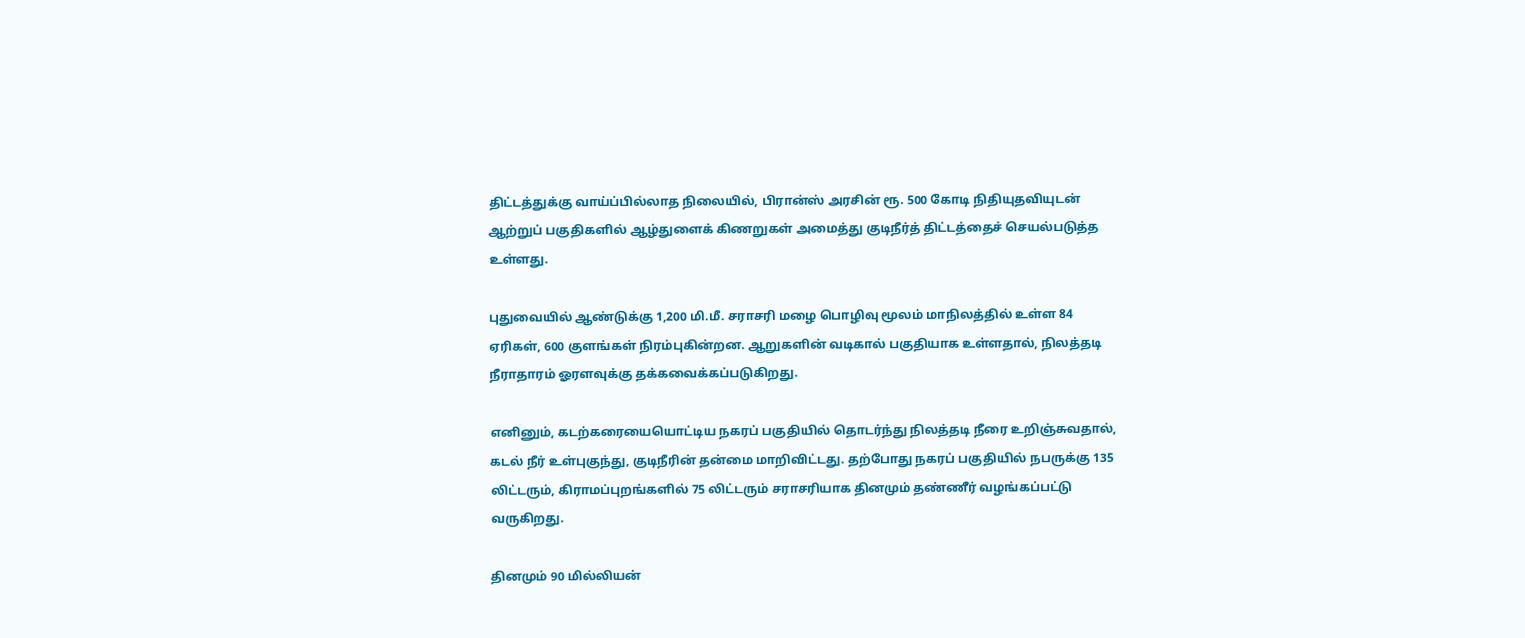திட்டத்துக்கு வாய்ப்பில்லாத நிலையில், பிரான்ஸ் அரசின் ரூ. 500 கோடி நிதியுதவியுடன் ஆற்றுப் பகுதிகளில் ஆழ்துளைக் கிணறுகள் அமைத்து குடிநீர்த் திட்டத்தைச் செயல்படுத்த உள்ளது.

புதுவையில் ஆண்டுக்கு 1,200 மி.மீ. சராசரி மழை பொழிவு மூலம் மாநிலத்தில் உள்ள 84 ஏரிகள், 600 குளங்கள் நிரம்புகின்றன. ஆறுகளின் வடிகால் பகுதியாக உள்ளதால், நிலத்தடி நீராதாரம் ஓரளவுக்கு தக்கவைக்கப்படுகிறது.

எனினும், கடற்கரையையொட்டிய நகரப் பகுதியில் தொடர்ந்து நிலத்தடி நீரை உறிஞ்சுவதால், கடல் நீர் உள்புகுந்து, குடிநீரின் தன்மை மாறிவிட்டது. தற்போது நகரப் பகுதியில் நபருக்கு 135 லிட்டரும், கிராமப்புறங்களில் 75 லிட்டரும் சராசரியாக தினமும் தண்ணீர் வழங்கப்பட்டு வருகிறது.

தினமும் 90 மில்லியன்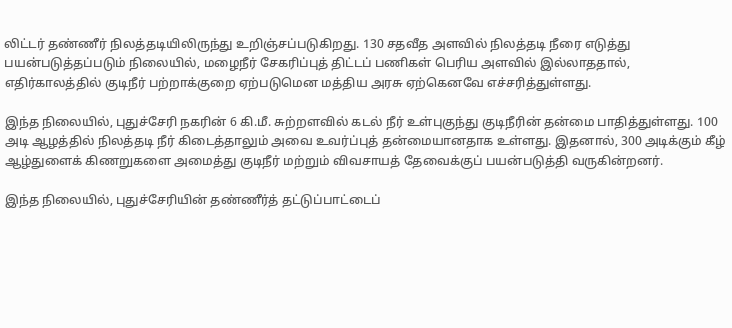லிட்டர் தண்ணீர் நிலத்தடியிலிருந்து உறிஞ்சப்படுகிறது. 130 சதவீத அளவில் நிலத்தடி நீரை எடுத்து பயன்படுத்தப்படும் நிலையில், மழைநீர் சேகரிப்புத் திட்டப் பணிகள் பெரிய அளவில் இல்லாததால், எதிர்காலத்தில் குடிநீர் பற்றாக்குறை ஏற்படுமென மத்திய அரசு ஏற்கெனவே எச்சரித்துள்ளது.

இந்த நிலையில், புதுச்சேரி நகரின் 6 கி.மீ. சுற்றளவில் கடல் நீர் உள்புகுந்து குடிநீரின் தன்மை பாதித்துள்ளது. 100 அடி ஆழத்தில் நிலத்தடி நீர் கிடைத்தாலும் அவை உவர்ப்புத் தன்மையானதாக உள்ளது. இதனால், 300 அடிக்கும் கீழ் ஆழ்துளைக் கிணறுகளை அமைத்து குடிநீர் மற்றும் விவசாயத் தேவைக்குப் பயன்படுத்தி வருகின்றனர்.

இந்த நிலையில், புதுச்சேரியின் தண்ணீர்த் தட்டுப்பாட்டைப்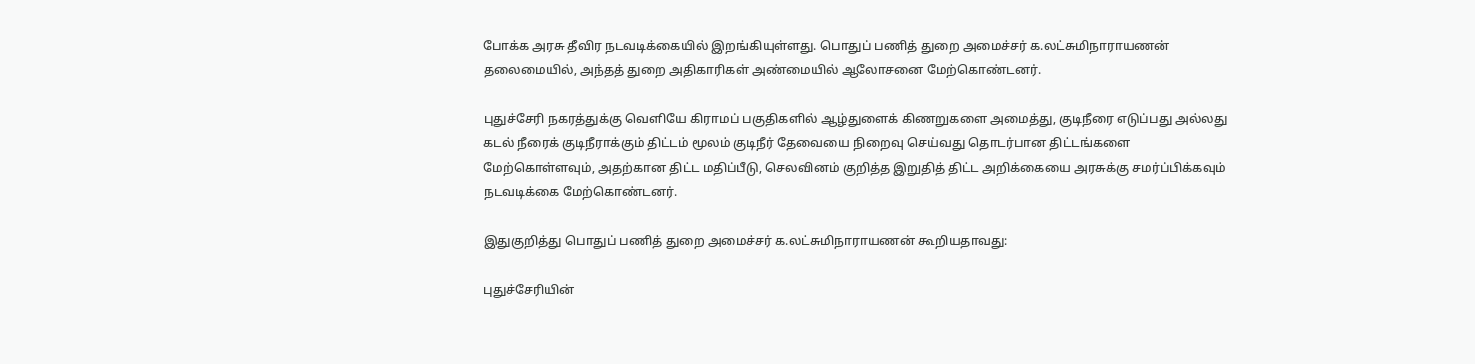போக்க அரசு தீவிர நடவடிக்கையில் இறங்கியுள்ளது. பொதுப் பணித் துறை அமைச்சர் க.லட்சுமிநாராயணன் தலைமையில், அந்தத் துறை அதிகாரிகள் அண்மையில் ஆலோசனை மேற்கொண்டனர்.

புதுச்சேரி நகரத்துக்கு வெளியே கிராமப் பகுதிகளில் ஆழ்துளைக் கிணறுகளை அமைத்து, குடிநீரை எடுப்பது அல்லது கடல் நீரைக் குடிநீராக்கும் திட்டம் மூலம் குடிநீர் தேவையை நிறைவு செய்வது தொடர்பான திட்டங்களை மேற்கொள்ளவும், அதற்கான திட்ட மதிப்பீடு, செலவினம் குறித்த இறுதித் திட்ட அறிக்கையை அரசுக்கு சமர்ப்பிக்கவும் நடவடிக்கை மேற்கொண்டனர்.

இதுகுறித்து பொதுப் பணித் துறை அமைச்சர் க.லட்சுமிநாராயணன் கூறியதாவது:

புதுச்சேரியின்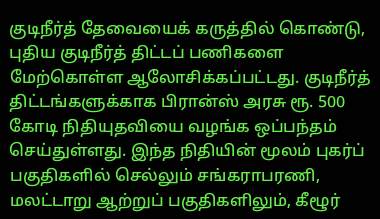குடிநீர்த் தேவையைக் கருத்தில் கொண்டு, புதிய குடிநீர்த் திட்டப் பணிகளை மேற்கொள்ள ஆலோசிக்கப்பட்டது. குடிநீர்த் திட்டங்களுக்காக பிரான்ஸ் அரசு ரூ. 500 கோடி நிதியுதவியை வழங்க ஒப்பந்தம் செய்துள்ளது. இந்த நிதியின் மூலம் புகர்ப் பகுதிகளில் செல்லும் சங்கராபரணி, மலட்டாறு ஆற்றுப் பகுதிகளிலும், கீழூர்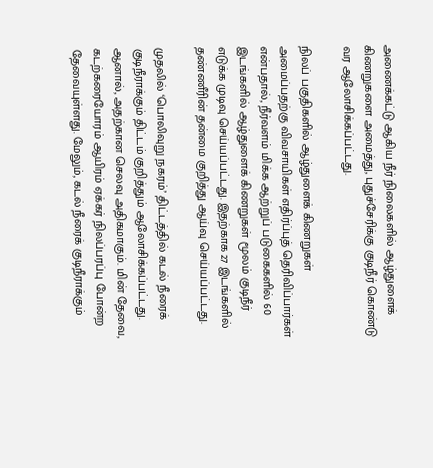அணைக்கட்டு ஆகிய நீர் நிலைகளில் ஆழ்துளைக் கிணறுகளை அமைத்து, புதுச்சேரிக்கு குடிநீர் கொண்டு வர ஆலோசிக்கப்பட்டது.

நிலப் பகுதிகளில் ஆழ்துளைக் கிணறுகள் அமைப்பதற்கு விவசாயிகள் எதிர்ப்புத் தெரிவிப்பார்கள் என்பதால், நீர்வளம் மிக்க ஆற்றுப் படுகைகளில் 60 இடங்களில் ஆழ்துளைக் கிணறுகள் மூலம் குடிநீர் எடுக்க முடிவு செய்யப்பட்டது. இதற்காக 27 இடங்களில் தண்ணீரின் தன்மை குறித்து ஆய்வு செய்யப்பட்டது.

முதலில் ‘பொலிவுறு நகரம்’ திட்டத்தில் கடல் நீரைக் குடிநீராக்கும் திட்டம் குறித்தும் ஆலோசிக்கப்பட்டது. ஆனால், அதற்கான செலவு அதிகமாகும். மின் தேவை, கடற்கரையோரம் ஆயிரம் ஏக்கர் நிலப்பரப்பு போன்ற தேவையுள்ளது. மேலும், கடல் நீரைக் குடிநீராக்கும்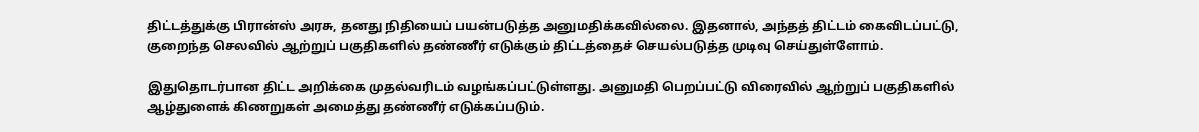திட்டத்துக்கு பிரான்ஸ் அரசு, தனது நிதியைப் பயன்படுத்த அனுமதிக்கவில்லை. இதனால், அந்தத் திட்டம் கைவிடப்பட்டு, குறைந்த செலவில் ஆற்றுப் பகுதிகளில் தண்ணீர் எடுக்கும் திட்டத்தைச் செயல்படுத்த முடிவு செய்துள்ளோம்.

இதுதொடர்பான திட்ட அறிக்கை முதல்வரிடம் வழங்கப்பட்டுள்ளது. அனுமதி பெறப்பட்டு விரைவில் ஆற்றுப் பகுதிகளில் ஆழ்துளைக் கிணறுகள் அமைத்து தண்ணீர் எடுக்கப்படும்.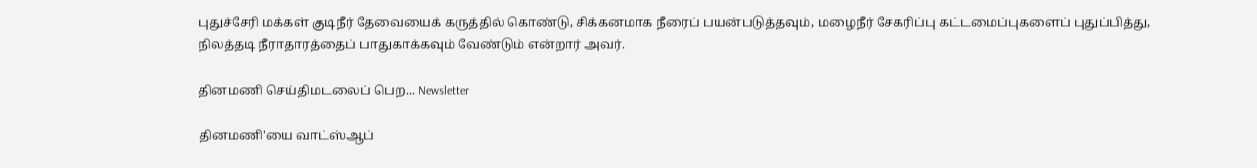புதுச்சேரி மக்கள் குடிநீர் தேவையைக் கருத்தில் கொண்டு, சிக்கனமாக நீரைப் பயன்படுத்தவும், மழைநீர் சேகரிப்பு கட்டமைப்புகளைப் புதுப்பித்து, நிலத்தடி நீராதாரத்தைப் பாதுகாக்கவும் வேண்டும் என்றார் அவர்.

தினமணி செய்திமடலைப் பெற... Newsletter

தினமணி'யை வாட்ஸ்ஆப்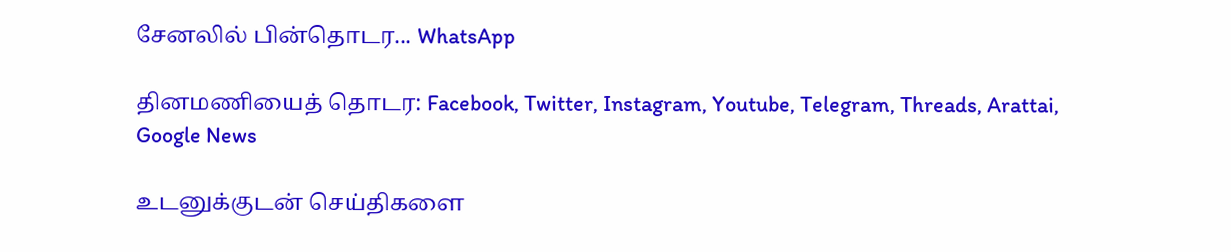சேனலில் பின்தொடர... WhatsApp

தினமணியைத் தொடர: Facebook, Twitter, Instagram, Youtube, Telegram, Threads, Arattai, Google News

உடனுக்குடன் செய்திகளை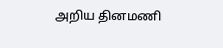அறிய தினமணி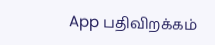App பதிவிறக்கம்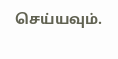செய்யவும்.